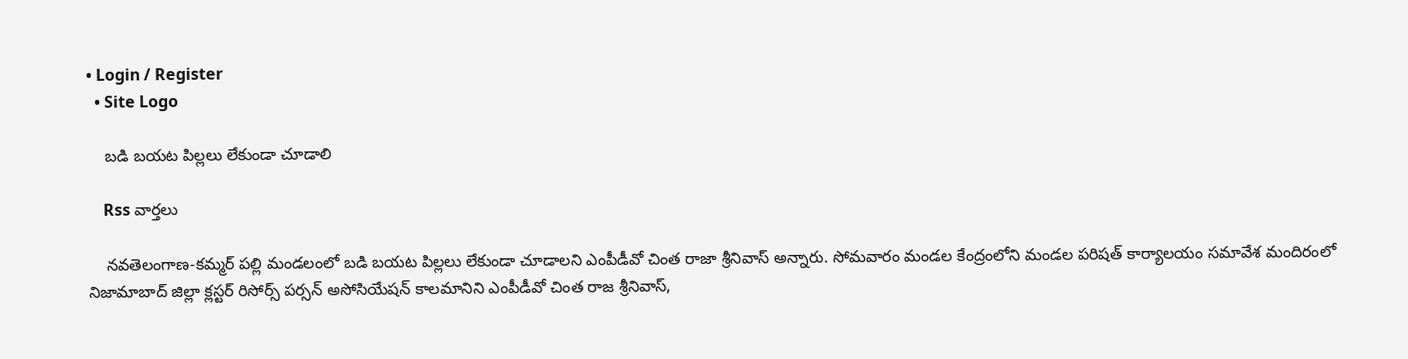• Login / Register
  • Site Logo

    బడి బయట పిల్లలు లేకుండా చూడాలి

    Rss వార్తలు

    నవతెలంగాణ-కమ్మర్ పల్లి మండలంలో బడి బయట పిల్లలు లేకుండా చూడాలని ఎంపీడీవో చింత రాజా శ్రీనివాస్ అన్నారు. సోమవారం మండల కేంద్రంలోని మండల పరిషత్ కార్యాలయం సమావేశ మందిరంలో నిజామాబాద్ జిల్లా క్లస్టర్ రిసోర్స్ పర్సన్ అసోసియేషన్ కాలమానిని ఎంపీడీవో చింత రాజ శ్రీనివాస్,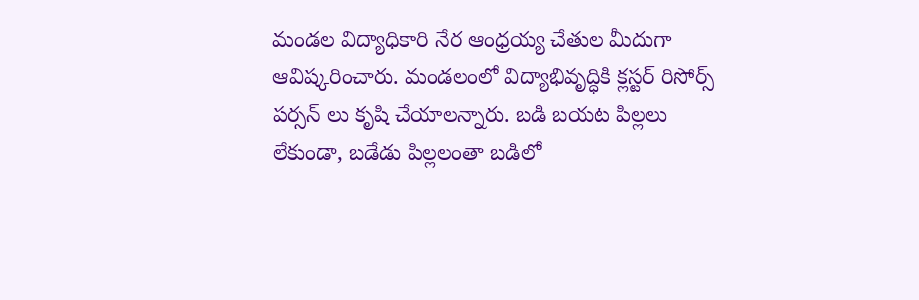మండల విద్యాధికారి నేర ఆంధ్రయ్య చేతుల మీదుగా ఆవిష్కరించారు. మండలంలో విద్యాభివృద్ధికి క్లస్టర్ రిసోర్స్ పర్సన్ లు కృషి చేయాలన్నారు. బడి బయట పిల్లలు లేకుండా, బడేడు పిల్లలంతా బడిలో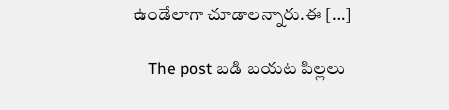ఉండేలాగా చూడాలన్నారు.ఈ […]

    The post బడి బయట పిల్లలు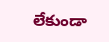లేకుండా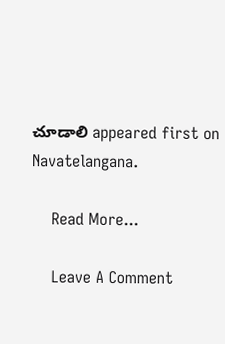చూడాలి appeared first on Navatelangana.

    Read More...

    Leave A Comment